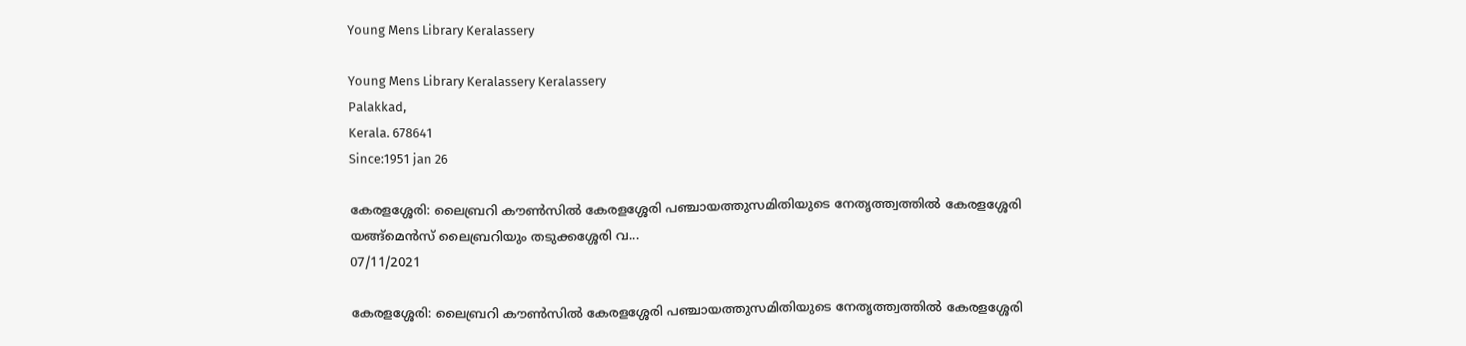Young Mens Library Keralassery

Young Mens Library Keralassery Keralassery
Palakkad,
Kerala. 678641
Since:1951 jan 26

കേരളശ്ശേരി: ലൈബ്രറി കൗൺസിൽ കേരളശ്ശേരി പഞ്ചായത്തുസമിതിയുടെ നേതൃത്ത്വത്തിൽ കേരളശ്ശേരി യങ്ങ്മെൻസ് ലൈബ്രറിയും തടുക്കശ്ശേരി വ...
07/11/2021

കേരളശ്ശേരി: ലൈബ്രറി കൗൺസിൽ കേരളശ്ശേരി പഞ്ചായത്തുസമിതിയുടെ നേതൃത്ത്വത്തിൽ കേരളശ്ശേരി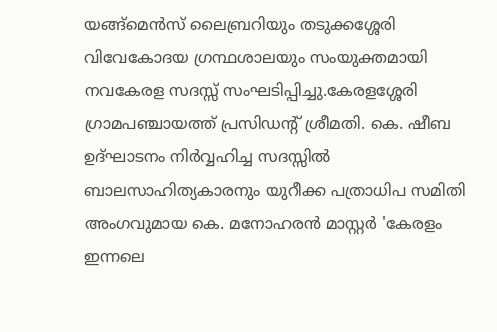യങ്ങ്മെൻസ് ലൈബ്രറിയും തടുക്കശ്ശേരി വിവേകോദയ ഗ്രന്ഥശാലയും സംയുക്തമായി നവകേരള സദസ്സ് സംഘടിപ്പിച്ചു.കേരളശ്ശേരി ഗ്രാമപഞ്ചായത്ത് പ്രസിഡൻ്റ് ശ്രീമതി. കെ. ഷീബ ഉദ്ഘാടനം നിർവ്വഹിച്ച സദസ്സിൽ ബാലസാഹിത്യകാരനും യുറീക്ക പത്രാധിപ സമിതി അംഗവുമായ കെ. മനോഹരൻ മാസ്റ്റർ 'കേരളം ഇന്നലെ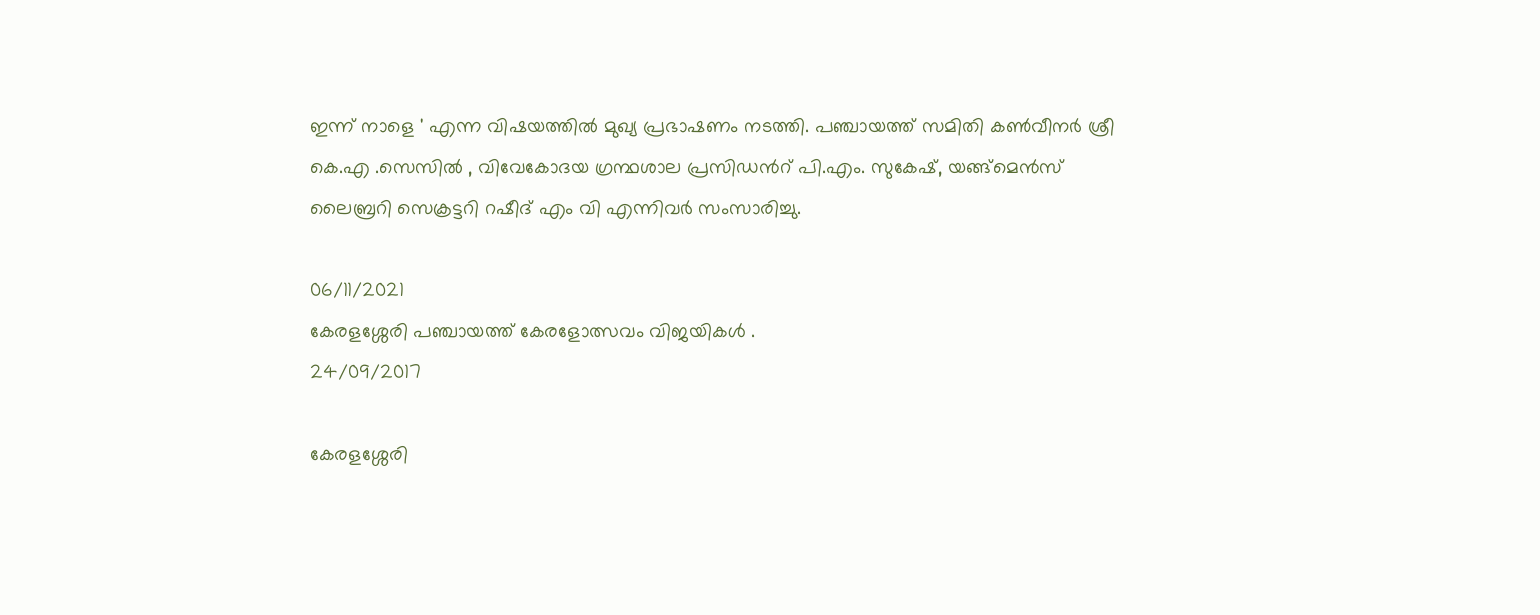ഇന്ന് നാളെ ' എന്ന വിഷയത്തിൽ മുഖ്യ പ്രഭാഷണം നടത്തി. പഞ്ചായത്ത് സമിതി കൺവീനർ ശ്രീ കെ.എ .സെസിൽ , വിവേകോദയ ഗ്രന്ഥശാല പ്രസിഡൻറ് പി.എം. സുകേഷ്, യങ്ങ്മെൻസ് ലൈബ്രറി സെക്രട്ടറി റഷീദ് എം വി എന്നിവർ സംസാരിച്ചു.

06/11/2021
കേരളശ്ശേരി പഞ്ചായത്ത് കേരളോത്സവം വിജയികൾ .
24/09/2017

കേരളശ്ശേരി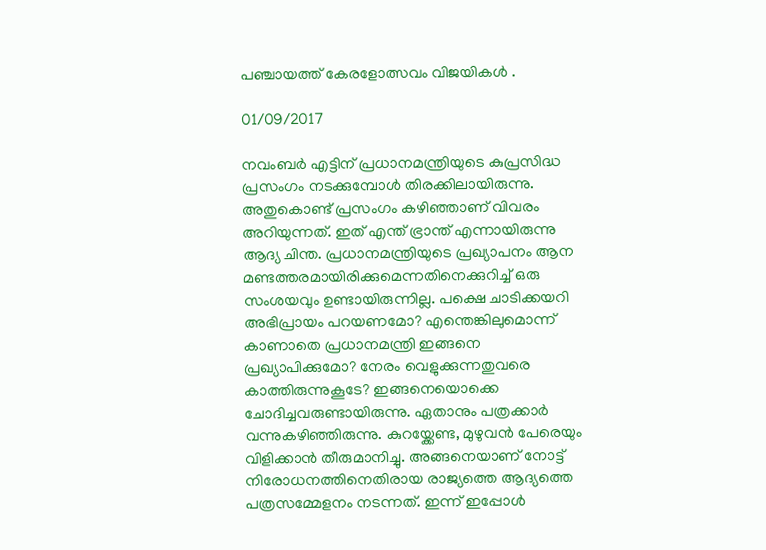പഞ്ചായത്ത് കേരളോത്സവം വിജയികൾ .

01/09/2017

നവംബർ എട്ടിന് പ്രധാനമന്ത്രിയുടെ കുപ്രസിദ്ധ പ്രസംഗം നടക്കുമ്പോൾ തിരക്കിലായിരുന്നു. അതുകൊണ്ട് പ്രസംഗം കഴിഞ്ഞാണ് വിവരം അറിയുന്നത്. ഇത് എന്ത് ഭ്രാന്ത് എന്നായിരുന്നു ആദ്യ ചിന്ത. പ്രധാനമന്ത്രിയുടെ പ്രഖ്യാപനം ആന മണ്ടത്തരമായിരിക്കുമെന്നതിനെക്കുറിച്ച് ഒരു സംശയവും ഉണ്ടായിരുന്നില്ല. പക്ഷെ ചാടിക്കയറി അഭിപ്രായം പറയണമോ? എന്തെങ്കിലുമൊന്ന് കാണാതെ പ്രധാനമന്ത്രി ഇങ്ങനെ പ്രഖ്യാപിക്കുമോ? നേരം വെളുക്കുന്നതുവരെ കാത്തിരുന്നുകൂടേ? ഇങ്ങനെയൊക്കെ ചോദിച്ചവരുണ്ടായിരുന്നു. ഏതാനും പത്രക്കാർ വന്നുകഴിഞ്ഞിരുന്നു. കുറയ്ക്കേണ്ട, മുഴുവൻ പേരെയും വിളിക്കാൻ തീരുമാനിച്ചു. അങ്ങനെയാണ് നോട്ട് നിരോധനത്തിനെതിരായ രാജ്യത്തെ ആദ്യത്തെ പത്രസമ്മേളനം നടന്നത്. ഇന്ന് ഇപ്പോൾ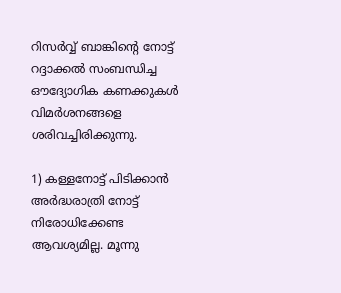റിസർവ്വ് ബാങ്കിന്റെ നോട്ട് റദ്ദാക്കൽ സംബന്ധിച്ച ഔദ്യോഗിക കണക്കുകൾ വിമർശനങ്ങളെ ശരിവച്ചിരിക്കുന്നു.

1) കള്ളനോട്ട് പിടിക്കാൻ അർദ്ധരാത്രി നോട്ട് നിരോധിക്കേണ്ട ആവശ്യമില്ല. മൂന്നു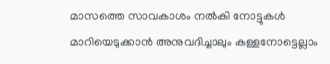മാസത്തെ സാവകാശം നൽകി നോട്ടുകൾ മാറിയെടുക്കാൻ അനുവദിച്ചാലും കള്ളനോട്ടെല്ലാം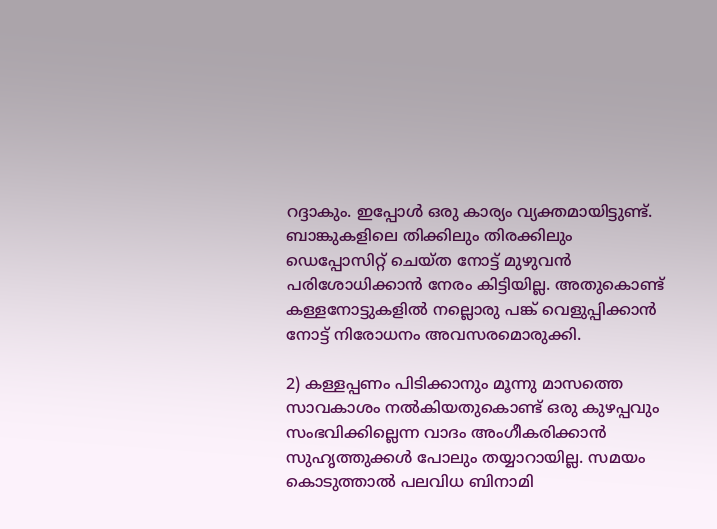റദ്ദാകും. ഇപ്പോൾ ഒരു കാര്യം വ്യക്തമായിട്ടുണ്ട്. ബാങ്കുകളിലെ തിക്കിലും തിരക്കിലും ഡെപ്പോസിറ്റ് ചെയ്ത നോട്ട് മുഴുവൻ പരിശോധിക്കാൻ നേരം കിട്ടിയില്ല. അതുകൊണ്ട് കള്ളനോട്ടുകളിൽ നല്ലൊരു പങ്ക് വെളുപ്പിക്കാൻ നോട്ട് നിരോധനം അവസരമൊരുക്കി.

2) കള്ളപ്പണം പിടിക്കാനും മൂന്നു മാസത്തെ സാവകാശം നൽകിയതുകൊണ്ട് ഒരു കുഴപ്പവും സംഭവിക്കില്ലെന്ന വാദം അംഗീകരിക്കാൻ സുഹൃത്തുക്കൾ പോലും തയ്യാറായില്ല. സമയം കൊടുത്താൽ പലവിധ ബിനാമി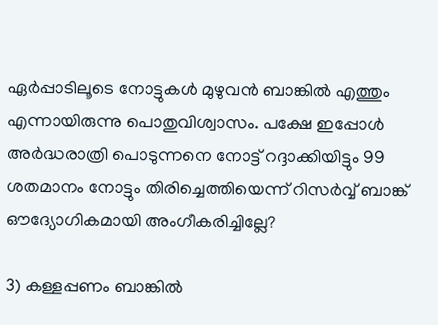ഏർപ്പാടിലൂടെ നോട്ടുകൾ മുഴുവൻ ബാങ്കിൽ എത്തും എന്നായിരുന്നു പൊതുവിശ്വാസം. പക്ഷേ ഇപ്പോൾ അർദ്ധരാത്രി പൊടുന്നനെ നോട്ട് റദ്ദാക്കിയിട്ടും 99 ശതമാനം നോട്ടും തിരിച്ചെത്തിയെന്ന് റിസർവ്വ് ബാങ്ക് ഔദ്യോഗികമായി അംഗീകരിച്ചില്ലേ?

3) കള്ളപ്പണം ബാങ്കിൽ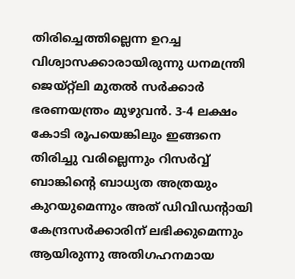തിരിച്ചെത്തില്ലെന്ന ഉറച്ച വിശ്വാസക്കാരായിരുന്നു ധനമന്ത്രി ജെയ്റ്റ്ലി മുതൽ സർക്കാർ ഭരണയന്ത്രം മുഴുവൻ. 3-4 ലക്ഷം കോടി രൂപയെങ്കിലും ഇങ്ങനെ തിരിച്ചു വരില്ലെന്നും റിസർവ്വ് ബാങ്കിന്റെ ബാധ്യത അത്രയും കുറയുമെന്നും അത് ഡിവിഡന്റായി കേന്ദ്രസർക്കാരിന് ലഭിക്കുമെന്നും ആയിരുന്നു അതിഗഹനമായ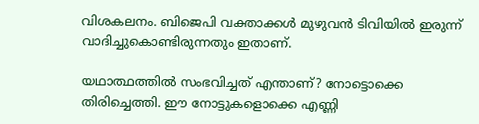വിശകലനം. ബിജെപി വക്താക്കൾ മുഴുവൻ ടിവിയിൽ ഇരുന്ന് വാദിച്ചുകൊണ്ടിരുന്നതും ഇതാണ്.

യഥാത്ഥത്തിൽ സംഭവിച്ചത് എന്താണ്? നോട്ടൊക്കെ തിരിച്ചെത്തി. ഈ നോട്ടുകളൊക്കെ എണ്ണി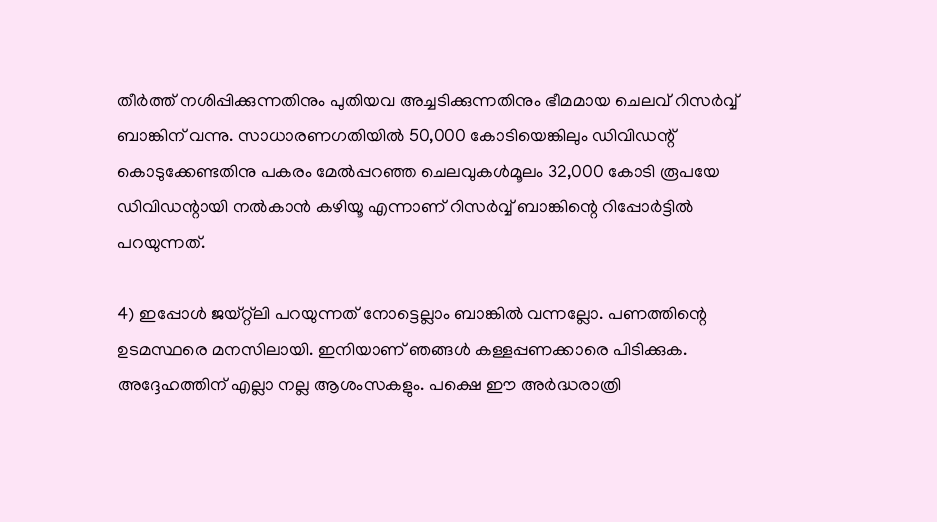തീർത്ത് നശിപ്പിക്കുന്നതിനും പുതിയവ അച്ചടിക്കുന്നതിനും ഭീമമായ ചെലവ് റിസർവ്വ് ബാങ്കിന് വന്നു. സാധാരണഗതിയിൽ 50,000 കോടിയെങ്കിലും ഡിവിഡന്റ് കൊടുക്കേണ്ടതിനു പകരം മേൽപ്പറഞ്ഞ ചെലവുകൾമൂലം 32,000 കോടി രൂപയേ ഡിവിഡന്റായി നൽകാൻ കഴിയൂ എന്നാണ് റിസർവ്വ് ബാങ്കിന്റെ റിപ്പോർട്ടിൽ പറയുന്നത്.

4) ഇപ്പോൾ ജയ്റ്റ്ലി പറയുന്നത് നോട്ടെല്ലാം ബാങ്കിൽ വന്നല്ലോ. പണത്തിന്റെ ഉടമസ്ഥരെ മനസിലായി. ഇനിയാണ് ഞങ്ങൾ കള്ളപ്പണക്കാരെ പിടിക്കുക. അദ്ദേഹത്തിന് എല്ലാ നല്ല ആശംസകളും. പക്ഷെ ഈ അർദ്ധരാത്രി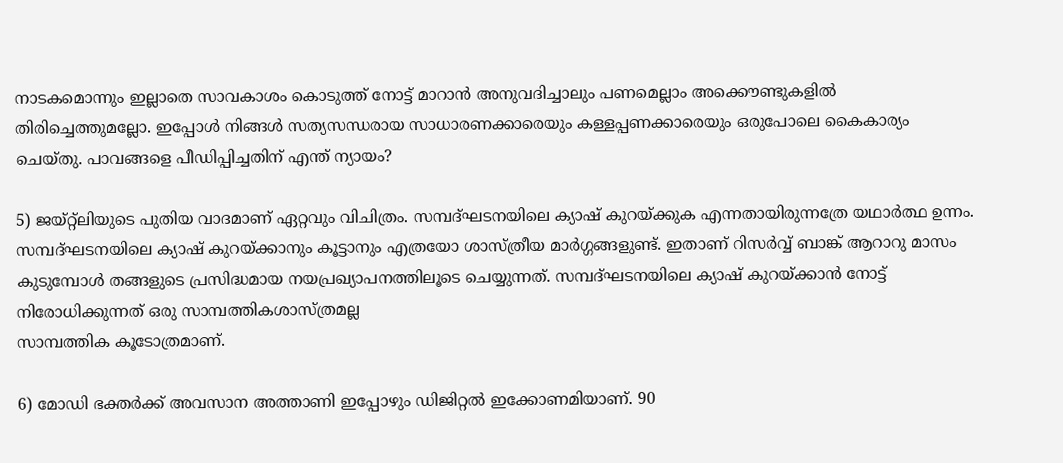നാടകമൊന്നും ഇല്ലാതെ സാവകാശം കൊടുത്ത് നോട്ട് മാറാൻ അനുവദിച്ചാലും പണമെല്ലാം അക്കൌണ്ടുകളിൽ തിരിച്ചെത്തുമല്ലോ. ഇപ്പോൾ നിങ്ങൾ സത്യസന്ധരായ സാധാരണക്കാരെയും കള്ളപ്പണക്കാരെയും ഒരുപോലെ കൈകാര്യം ചെയ്തു. പാവങ്ങളെ പീഡിപ്പിച്ചതിന് എന്ത് ന്യായം?

5) ജയ്റ്റ്ലിയുടെ പുതിയ വാദമാണ് ഏറ്റവും വിചിത്രം. സമ്പദ്ഘടനയിലെ ക്യാഷ് കുറയ്ക്കുക എന്നതായിരുന്നത്രേ യഥാർത്ഥ ഉന്നം. സമ്പദ്ഘടനയിലെ ക്യാഷ് കുറയ്ക്കാനും കൂട്ടാനും എത്രയോ ശാസ്ത്രീയ മാർഗ്ഗങ്ങളുണ്ട്. ഇതാണ് റിസർവ്വ് ബാങ്ക് ആറാറു മാസം കുടുമ്പോൾ തങ്ങളുടെ പ്രസിദ്ധമായ നയപ്രഖ്യാപനത്തിലൂടെ ചെയ്യുന്നത്. സമ്പദ്ഘടനയിലെ ക്യാഷ് കുറയ്ക്കാൻ നോട്ട് നിരോധിക്കുന്നത് ഒരു സാമ്പത്തികശാസ്ത്രമല്ല
സാമ്പത്തിക കൂടോത്രമാണ്.

6) മോഡി ഭക്തർക്ക് അവസാന അത്താണി ഇപ്പോഴും ഡിജിറ്റൽ ഇക്കോണമിയാണ്. 90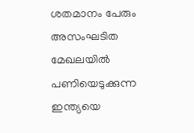ശതമാനം പേരും അസംഘടിത മേഖലയിൽ പണിയെടുക്കുന്ന ഇന്ത്യയെ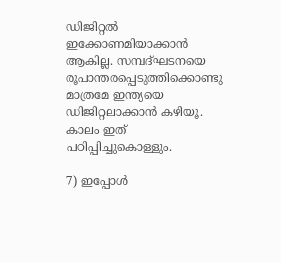ഡിജിറ്റൽ ഇക്കോണമിയാക്കാൻ ആകില്ല. സമ്പദ്ഘടനയെ രൂപാന്തരപ്പെടുത്തിക്കൊണ്ടു മാത്രമേ ഇന്ത്യയെ ഡിജിറ്റലാക്കാൻ കഴിയൂ. കാലം ഇത് പഠിപ്പിച്ചുകൊള്ളും.

7) ഇപ്പോൾ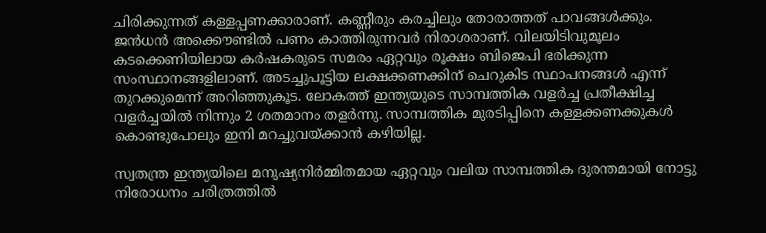ചിരിക്കുന്നത് കള്ളപ്പണക്കാരാണ്. കണ്ണീരും കരച്ചിലും തോരാത്തത് പാവങ്ങൾക്കും. ജൻധൻ അക്കൌണ്ടിൽ പണം കാത്തിരുന്നവർ നിരാശരാണ്. വിലയിടിവുമൂലം കടക്കെണിയിലായ കർഷകരുടെ സമരം ഏറ്റവും രൂക്ഷം ബിജെപി ഭരിക്കുന്ന സംസ്ഥാനങ്ങളിലാണ്. അടച്ചുപൂട്ടിയ ലക്ഷക്കണക്കിന് ചെറുകിട സ്ഥാപനങ്ങൾ എന്ന് തുറക്കുമെന്ന് അറിഞ്ഞുകൂട. ലോകത്ത് ഇന്ത്യയുടെ സാമ്പത്തിക വളർച്ച പ്രതീക്ഷിച്ച വളർച്ചയിൽ നിന്നും 2 ശതമാനം തളർന്നു. സാമ്പത്തിക മുരടിപ്പിനെ കള്ളക്കണക്കുകൾ കൊണ്ടുപോലും ഇനി മറച്ചുവയ്ക്കാൻ കഴിയില്ല.

സ്വതന്ത്ര ഇന്ത്യയിലെ മനുഷ്യനിർമ്മിതമായ ഏറ്റവും വലിയ സാമ്പത്തിക ദുരന്തമായി നോട്ടു നിരോധനം ചരിത്രത്തിൽ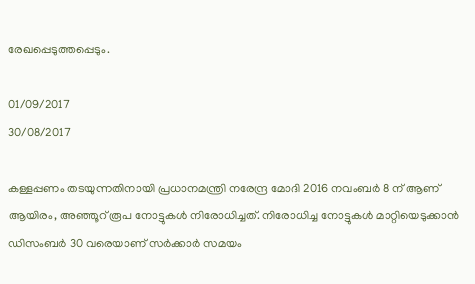രേഖപ്പെടുത്തപ്പെടും.

01/09/2017
30/08/2017

കള്ളപ്പണം തടയുന്നതിനായി പ്രധാനമന്ത്രി നരേന്ദ്ര മോദി 2016 നവംബര്‍ 8 ന് ആണ് ആയിരം, അഞ്ഞൂറ് രൂപ നോട്ടുകള്‍ നിരോധിച്ചത്. നിരോധിച്ച നോട്ടുകള്‍ മാറ്റിയെടുക്കാന്‍ ഡിസംബര്‍ 30 വരെയാണ് സര്‍ക്കാര്‍ സമയം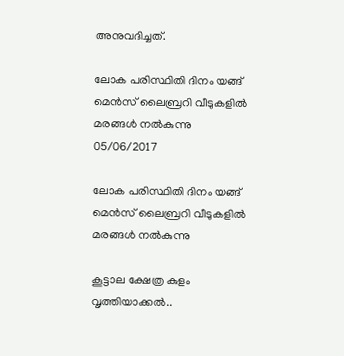അനുവദിച്ചത്.

ലോക പരിസ്ഥിതി ദിനം യങ്ങ് മെൻസ് ലൈബ്രറി വീടുകളിൽ മരങ്ങൾ നൽകുന്നു
05/06/2017

ലോക പരിസ്ഥിതി ദിനം യങ്ങ് മെൻസ് ലൈബ്രറി വീടുകളിൽ മരങ്ങൾ നൽകുന്നു

കൂട്ടാല ക്ഷേത്ര കുളം വൃത്തിയാക്കൽ..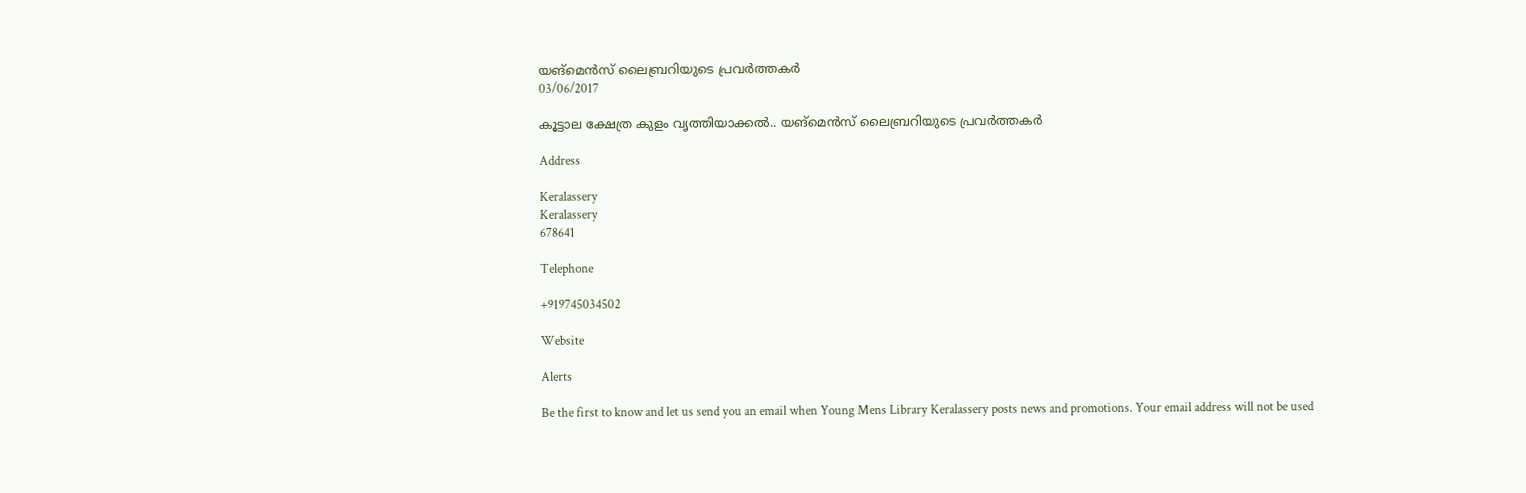യങ്മെൻസ് ലൈബ്രറിയുടെ പ്രവർത്തകർ
03/06/2017

കൂട്ടാല ക്ഷേത്ര കുളം വൃത്തിയാക്കൽ.. യങ്മെൻസ് ലൈബ്രറിയുടെ പ്രവർത്തകർ

Address

Keralassery
Keralassery
678641

Telephone

+919745034502

Website

Alerts

Be the first to know and let us send you an email when Young Mens Library Keralassery posts news and promotions. Your email address will not be used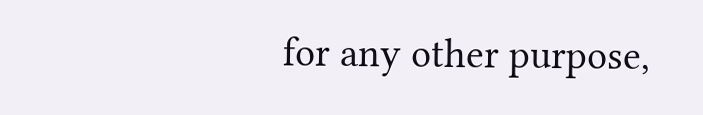for any other purpose,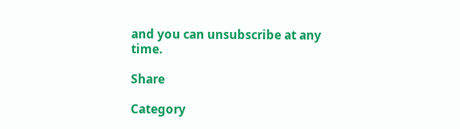and you can unsubscribe at any time.

Share

Category